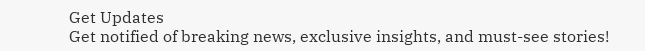Get Updates
Get notified of breaking news, exclusive insights, and must-see stories!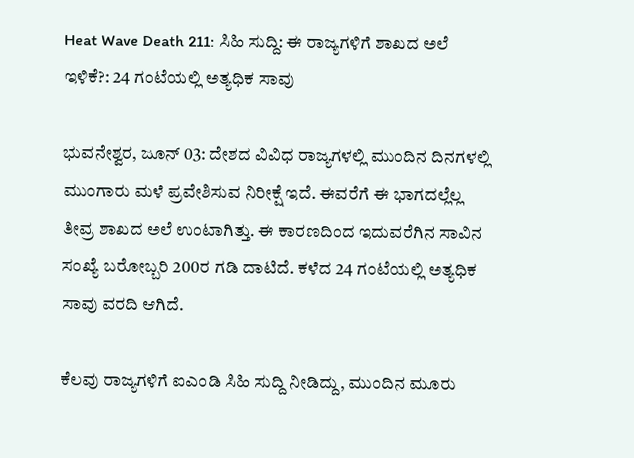Heat Wave Death 211: ಸಿಹಿ ಸುದ್ದಿ: ಈ ರಾಜ್ಯಗಳಿಗೆ ಶಾಖದ ಅಲೆ ಇಳಿಕೆ?: 24 ಗಂಟೆಯಲ್ಲಿ ಅತ್ಯಧಿಕ ಸಾವು

ಭುವನೇಶ್ವರ, ಜೂನ್ 03: ದೇಶದ ವಿವಿಧ ರಾಜ್ಯಗಳಲ್ಲಿ ಮುಂದಿನ ದಿನಗಳಲ್ಲಿ ಮುಂಗಾರು ಮಳೆ ಪ್ರವೇಶಿಸುವ ನಿರೀಕ್ಷೆ ಇದೆ. ಈವರೆಗೆ ಈ ಭಾಗದಲ್ಲೆಲ್ಲ ತೀವ್ರ ಶಾಖದ ಅಲೆ ಉಂಟಾಗಿತ್ತು. ಈ ಕಾರಣದಿಂದ ಇದುವರೆಗಿನ ಸಾವಿನ ಸಂಖ್ಯೆ ಬರೋಬ್ಬರಿ 200ರ ಗಡಿ ದಾಟಿದೆ. ಕಳೆದ 24 ಗಂಟೆಯಲ್ಲಿ ಅತ್ಯಧಿಕ ಸಾವು ವರದಿ ಆಗಿದೆ.

ಕೆಲವು ರಾಜ್ಯಗಳಿಗೆ ಐಎಂಡಿ ಸಿಹಿ ಸುದ್ದಿ ನೀಡಿದ್ದು, ಮುಂದಿನ ಮೂರು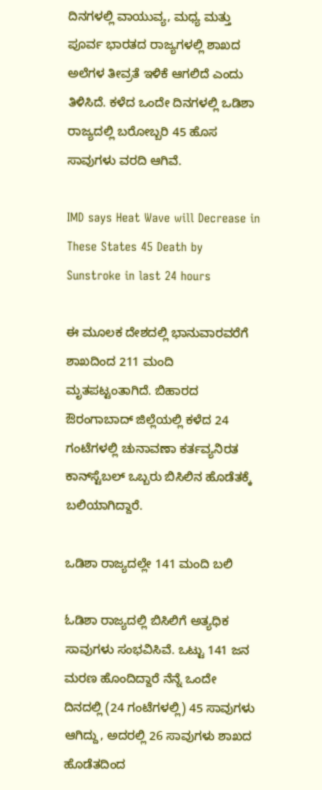ದಿನಗಳಲ್ಲಿ ವಾಯುವ್ಯ, ಮಧ್ಯ ಮತ್ತು ಪೂರ್ವ ಭಾರತದ ರಾಜ್ಯಗಳಲ್ಲಿ ಶಾಖದ ಅಲೆಗಳ ತೀವ್ರತೆ ಇಳಿಕೆ ಆಗಲಿದೆ ಎಂದು ತಿಳಿಸಿದೆ. ಕಳೆದ ಒಂದೇ ದಿನಗಳಲ್ಲಿ ಒಡಿಶಾ ರಾಜ್ಯದಲ್ಲಿ ಬರೋಬ್ಬರಿ 45 ಹೊಸ ಸಾವುಗಳು ವರದಿ ಆಗಿವೆ.

IMD says Heat Wave will Decrease in These States 45 Death by Sunstroke in last 24 hours

ಈ ಮೂಲಕ ದೇಶದಲ್ಲಿ ಭಾನುವಾರವರೆಗೆ ಶಾಖದಿಂದ 211 ಮಂದಿ ಮೃತಪಟ್ಟಂತಾಗಿದೆ. ಬಿಹಾರದ ಔರಂಗಾಬಾದ್ ಜಿಲ್ಲೆಯಲ್ಲಿ ಕಳೆದ 24 ಗಂಟೆಗಳಲ್ಲಿ ಚುನಾವಣಾ ಕರ್ತವ್ಯನಿರತ ಕಾನ್‌ಸ್ಟೆಬಲ್ ಒಬ್ಬರು ಬಿಸಿಲಿನ ಹೊಡೆತಕ್ಕೆ ಬಲಿಯಾಗಿದ್ದಾರೆ.

ಒಡಿಶಾ ರಾಜ್ಯದಲ್ಲೇ 141 ಮಂದಿ ಬಲಿ

ಓಡಿಶಾ ರಾಜ್ಯದಲ್ಲಿ ಬಿಸಿಲಿಗೆ ಅತ್ಯಧಿಕ ಸಾವುಗಳು ಸಂಭವಿಸಿವೆ. ಒಟ್ಟು 141 ಜನ ಮರಣ ಹೊಂದಿದ್ದಾರೆ ನೆನ್ನೆ ಒಂದೇ ದಿನದಲ್ಲಿ (24 ಗಂಟೆಗಳಲ್ಲಿ) 45 ಸಾವುಗಳು ಆಗಿದ್ದು, ಅದರಲ್ಲಿ 26 ಸಾವುಗಳು ಶಾಖದ ಹೊಡೆತದಿಂದ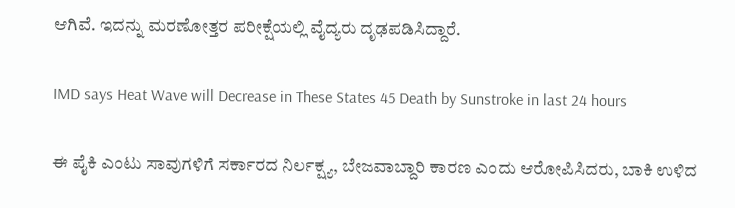ಆಗಿವೆ. ಇದನ್ನು ಮರಣೋತ್ತರ ಪರೀಕ್ಷೆಯಲ್ಲಿ ವೈದ್ಯರು ದೃಢಪಡಿಸಿದ್ದಾರೆ.

IMD says Heat Wave will Decrease in These States 45 Death by Sunstroke in last 24 hours

ಈ ಪೈಕಿ ಎಂಟು ಸಾವುಗಳಿಗೆ ಸರ್ಕಾರದ ನಿರ್ಲಕ್ಷ್ಯ, ಬೇಜವಾಬ್ದಾರಿ ಕಾರಣ ಎಂದು ಆರೋಪಿಸಿದರು, ಬಾಕಿ ಉಳಿದ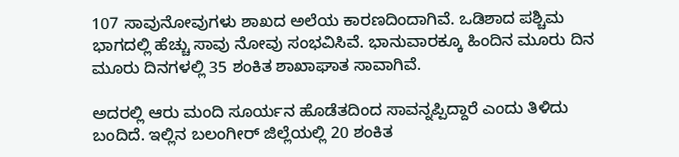107 ಸಾವುನೋವುಗಳು ಶಾಖದ ಅಲೆಯ ಕಾರಣದಿಂದಾಗಿವೆ. ಒಡಿಶಾದ ಪಶ್ಚಿಮ ಭಾಗದಲ್ಲಿ ಹೆಚ್ಚು ಸಾವು ನೋವು ಸಂಭವಿಸಿವೆ. ಭಾನುವಾರಕ್ಕೂ ಹಿಂದಿನ ಮೂರು ದಿನ ಮೂರು ದಿನಗಳಲ್ಲಿ 35 ಶಂಕಿತ ಶಾಖಾಘಾತ ಸಾವಾಗಿವೆ.

ಅದರಲ್ಲಿ ಆರು ಮಂದಿ ಸೂರ್ಯನ ಹೊಡೆತದಿಂದ ಸಾವನ್ನಪ್ಪಿದ್ದಾರೆ ಎಂದು ತಿಳಿದು ಬಂದಿದೆ. ಇಲ್ಲಿನ ಬಲಂಗೀರ್ ಜಿಲ್ಲೆಯಲ್ಲಿ 20 ಶಂಕಿತ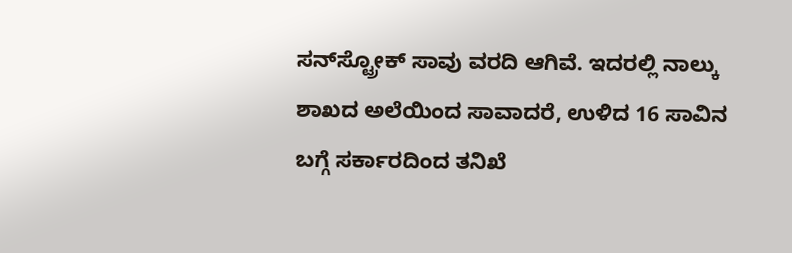ಸನ್‌ಸ್ಟ್ರೋಕ್ ಸಾವು ವರದಿ ಆಗಿವೆ. ಇದರಲ್ಲಿ ನಾಲ್ಕು ಶಾಖದ ಅಲೆಯಿಂದ ಸಾವಾದರೆ, ಉಳಿದ 16 ಸಾವಿನ ಬಗ್ಗೆ ಸರ್ಕಾರದಿಂದ ತನಿಖೆ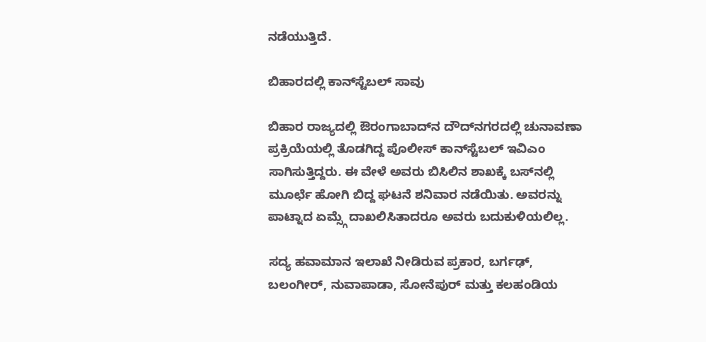ನಡೆಯುತ್ತಿದೆ.

ಬಿಹಾರದಲ್ಲಿ ಕಾನ್‌ಸ್ಟೆಬಲ್ ಸಾವು

ಬಿಹಾರ ರಾಜ್ಯದಲ್ಲಿ ಔರಂಗಾಬಾದ್‌ನ ದೌದ್‌ನಗರದಲ್ಲಿ ಚುನಾವಣಾ ಪ್ರಕ್ರಿಯೆಯಲ್ಲಿ ತೊಡಗಿದ್ದ ಪೊಲೀಸ್ ಕಾನ್‌ಸ್ಟೆಬಲ್ ಇವಿಎಂ ಸಾಗಿಸುತ್ತಿದ್ದರು. ಈ ವೇಳೆ ಅವರು ಬಿಸಿಲಿನ ಶಾಖಕ್ಕೆ ಬಸ್‌ನಲ್ಲಿ ಮೂರ್ಛೆ ಹೋಗಿ ಬಿದ್ದ ಘಟನೆ ಶನಿವಾರ ನಡೆಯಿತು. ಅವರನ್ನು ಪಾಟ್ನಾದ ಏಮ್ಸ್ಗೆ ದಾಖಲಿಸಿತಾದರೂ ಅವರು ಬದುಕುಳಿಯಲಿಲ್ಲ.

ಸದ್ಯ ಹವಾಮಾನ ಇಲಾಖೆ ನೀಡಿರುವ ಪ್ರಕಾರ, ಬರ್ಗಢ್, ಬಲಂಗೀರ್, ನುವಾಪಾಡಾ, ಸೋನೆಪುರ್ ಮತ್ತು ಕಲಹಂಡಿಯ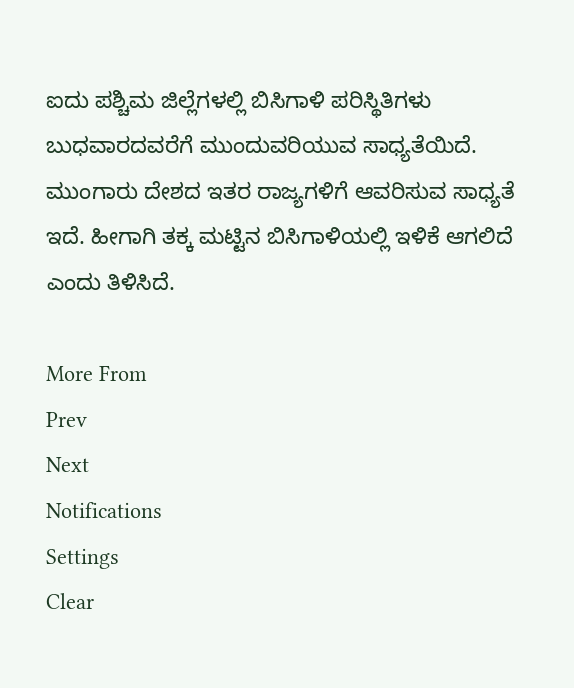ಐದು ಪಶ್ಚಿಮ ಜಿಲ್ಲೆಗಳಲ್ಲಿ ಬಿಸಿಗಾಳಿ ಪರಿಸ್ಥಿತಿಗಳು ಬುಧವಾರದವರೆಗೆ ಮುಂದುವರಿಯುವ ಸಾಧ್ಯತೆಯಿದೆ. ಮುಂಗಾರು ದೇಶದ ಇತರ ರಾಜ್ಯಗಳಿಗೆ ಆವರಿಸುವ ಸಾಧ್ಯತೆ ಇದೆ. ಹೀಗಾಗಿ ತಕ್ಕ ಮಟ್ಟಿನ ಬಿಸಿಗಾಳಿಯಲ್ಲಿ ಇಳಿಕೆ ಆಗಲಿದೆ ಎಂದು ತಿಳಿಸಿದೆ.

More From
Prev
Next
Notifications
Settings
Clear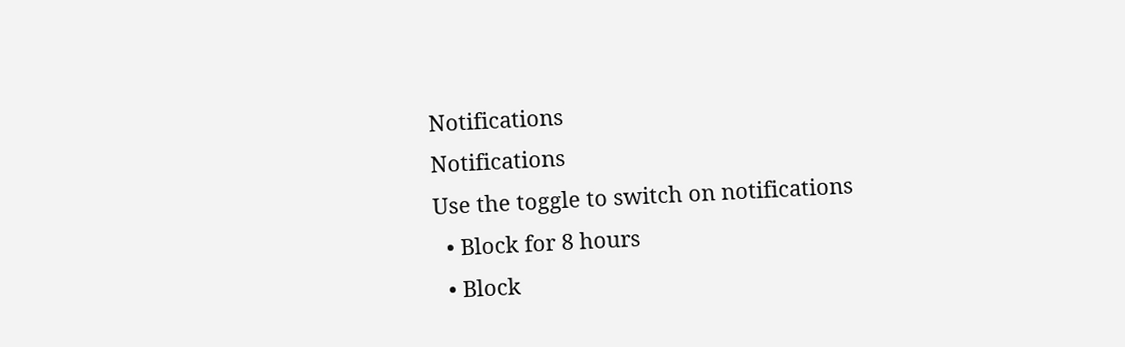Notifications
Notifications
Use the toggle to switch on notifications
  • Block for 8 hours
  • Block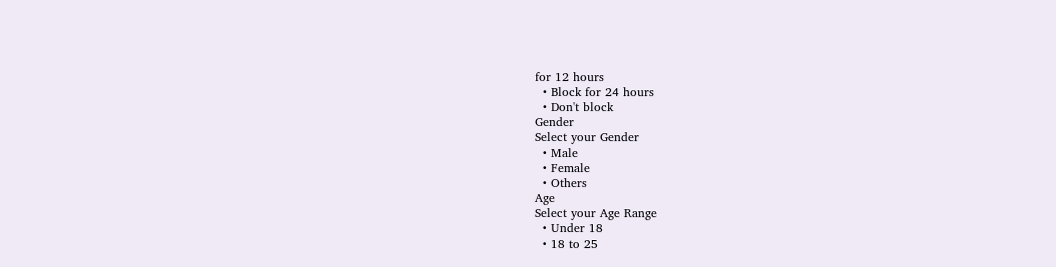for 12 hours
  • Block for 24 hours
  • Don't block
Gender
Select your Gender
  • Male
  • Female
  • Others
Age
Select your Age Range
  • Under 18
  • 18 to 25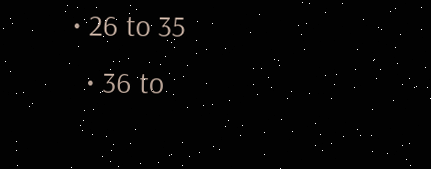• 26 to 35
  • 36 to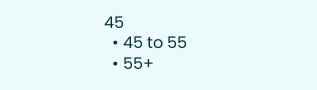45
  • 45 to 55
  • 55+